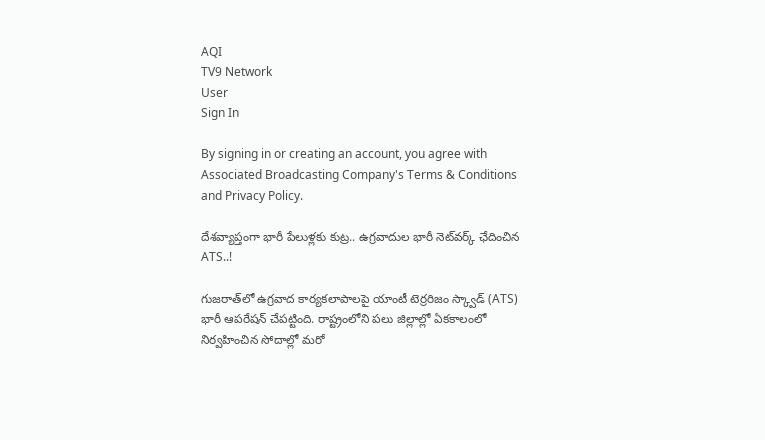AQI
TV9 Network
User
Sign In

By signing in or creating an account, you agree with Associated Broadcasting Company's Terms & Conditions and Privacy Policy.

దేశవ్యాప్తంగా భారీ పేలుళ్లకు కుట్ర.. ఉగ్రవాదుల భారీ నెట్‌వర్క్ ఛేదించిన ATS..!

గుజరాత్‌లో ఉగ్రవాద కార్యకలాపాలపై యాంటీ టెర్రరిజం స్క్వాడ్ (ATS) భారీ ఆపరేషన్ చేపట్టింది. రాష్ట్రంలోని పలు జిల్లాల్లో ఏకకాలంలో నిర్వహించిన సోదాల్లో మరో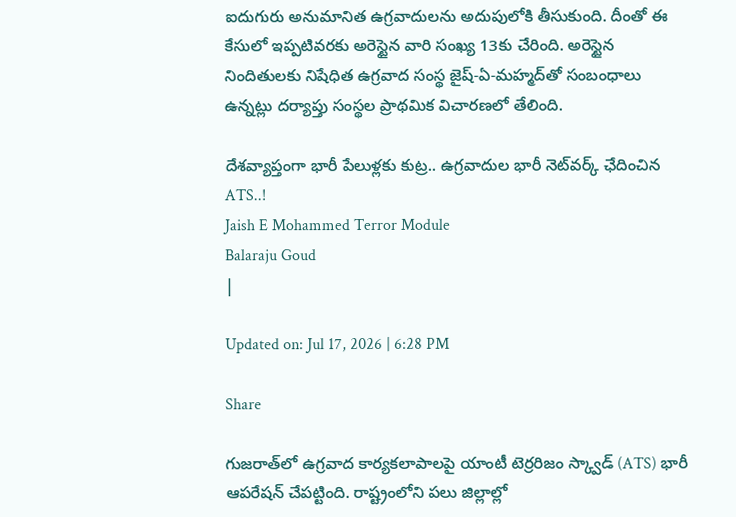ఐదుగురు అనుమానిత ఉగ్రవాదులను అదుపులోకి తీసుకుంది. దీంతో ఈ కేసులో ఇప్పటివరకు అరెస్టైన వారి సంఖ్య 13కు చేరింది. అరెస్టైన నిందితులకు నిషేధిత ఉగ్రవాద సంస్థ జైష్-ఏ-మహ్మద్‌తో సంబంధాలు ఉన్నట్లు దర్యాప్తు సంస్థల ప్రాథమిక విచారణలో తేలింది.

దేశవ్యాప్తంగా భారీ పేలుళ్లకు కుట్ర.. ఉగ్రవాదుల భారీ నెట్‌వర్క్ ఛేదించిన ATS..!
Jaish E Mohammed Terror Module
Balaraju Goud
|

Updated on: Jul 17, 2026 | 6:28 PM

Share

గుజరాత్‌లో ఉగ్రవాద కార్యకలాపాలపై యాంటీ టెర్రరిజం స్క్వాడ్ (ATS) భారీ ఆపరేషన్ చేపట్టింది. రాష్ట్రంలోని పలు జిల్లాల్లో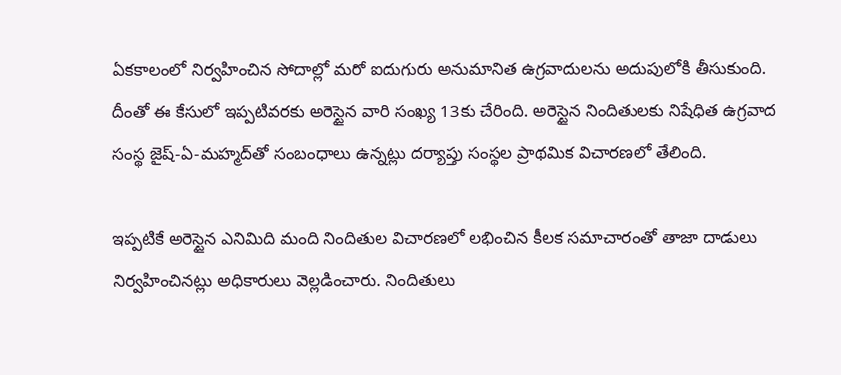ఏకకాలంలో నిర్వహించిన సోదాల్లో మరో ఐదుగురు అనుమానిత ఉగ్రవాదులను అదుపులోకి తీసుకుంది. దీంతో ఈ కేసులో ఇప్పటివరకు అరెస్టైన వారి సంఖ్య 13కు చేరింది. అరెస్టైన నిందితులకు నిషేధిత ఉగ్రవాద సంస్థ జైష్-ఏ-మహ్మద్‌తో సంబంధాలు ఉన్నట్లు దర్యాప్తు సంస్థల ప్రాథమిక విచారణలో తేలింది.

ఇప్పటికే అరెస్టైన ఎనిమిది మంది నిందితుల విచారణలో లభించిన కీలక సమాచారంతో తాజా దాడులు నిర్వహించినట్లు అధికారులు వెల్లడించారు. నిందితులు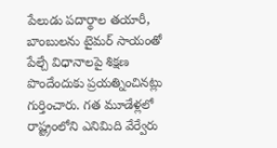పేలుడు పదార్థాల తయారీ, బాంబులను టైమర్ సాయంతో పేల్చే విధానాలపై శిక్షణ పొందేందుకు ప్రయత్నించినట్లు గుర్తించారు. గత మూడేళ్లలో రాష్ట్రంలోని ఎనిమిది వేర్వేరు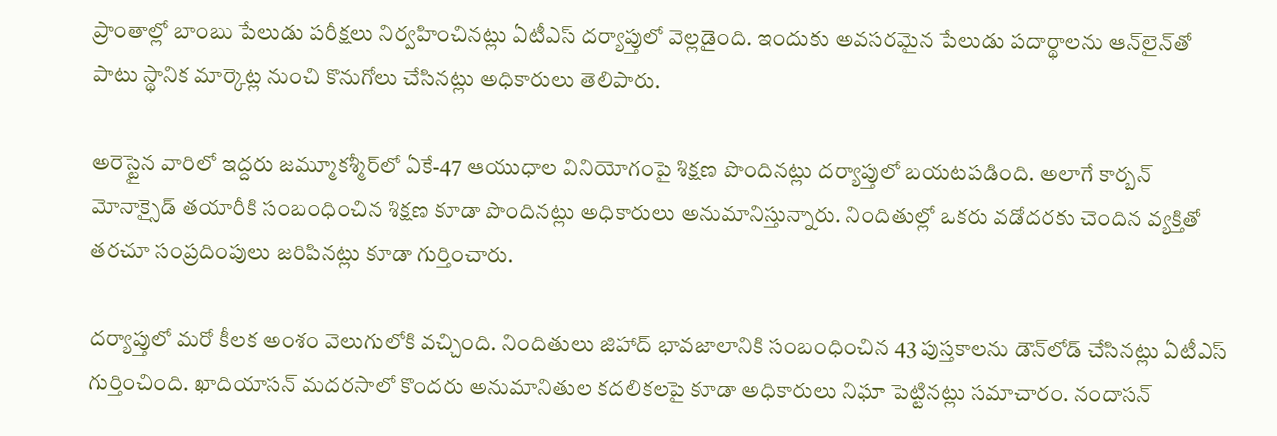ప్రాంతాల్లో బాంబు పేలుడు పరీక్షలు నిర్వహించినట్లు ఏటీఎస్ దర్యాప్తులో వెల్లడైంది. ఇందుకు అవసరమైన పేలుడు పదార్థాలను ఆన్‌లైన్‌తో పాటు స్థానిక మార్కెట్ల నుంచి కొనుగోలు చేసినట్లు అధికారులు తెలిపారు.

అరెస్టైన వారిలో ఇద్దరు జమ్మూకశ్మీర్‌లో ఏకే-47 ఆయుధాల వినియోగంపై శిక్షణ పొందినట్లు దర్యాప్తులో బయటపడింది. అలాగే కార్బన్ మోనాక్సైడ్ తయారీకి సంబంధించిన శిక్షణ కూడా పొందినట్లు అధికారులు అనుమానిస్తున్నారు. నిందితుల్లో ఒకరు వడోదరకు చెందిన వ్యక్తితో తరచూ సంప్రదింపులు జరిపినట్లు కూడా గుర్తించారు.

దర్యాప్తులో మరో కీలక అంశం వెలుగులోకి వచ్చింది. నిందితులు జిహాద్ భావజాలానికి సంబంధించిన 43 పుస్తకాలను డౌన్‌లోడ్ చేసినట్లు ఏటీఎస్ గుర్తించింది. ఖాదియాసన్ మదరసాలో కొందరు అనుమానితుల కదలికలపై కూడా అధికారులు నిఘా పెట్టినట్లు సమాచారం. నందాసన్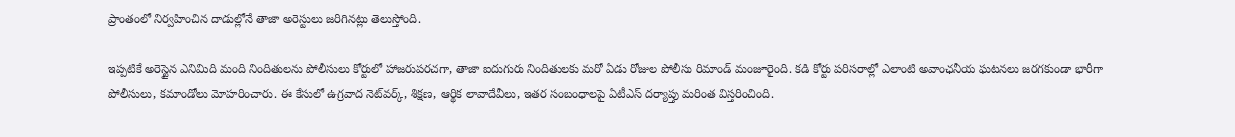ప్రాంతంలో నిర్వహించిన దాడుల్లోనే తాజా అరెస్టులు జరిగినట్లు తెలుస్తోంది.

ఇప్పటికే అరెస్టైన ఎనిమిది మంది నిందితులను పోలీసులు కోర్టులో హాజరుపరచగా, తాజా ఐదుగురు నిందితులకు మరో ఏడు రోజుల పోలీసు రిమాండ్ మంజూరైంది. కడి కోర్టు పరిసరాల్లో ఎలాంటి అవాంఛనీయ ఘటనలు జరగకుండా భారీగా పోలీసులు, కమాండోలు మోహరించారు. ఈ కేసులో ఉగ్రవాద నెట్‌వర్క్, శిక్షణ, ఆర్థిక లావాదేవీలు, ఇతర సంబంధాలపై ఏటీఎస్ దర్యాప్తు మరింత విస్తరించింది.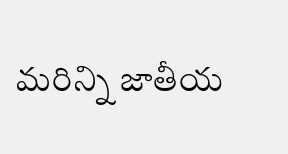మరిన్ని జాతీయ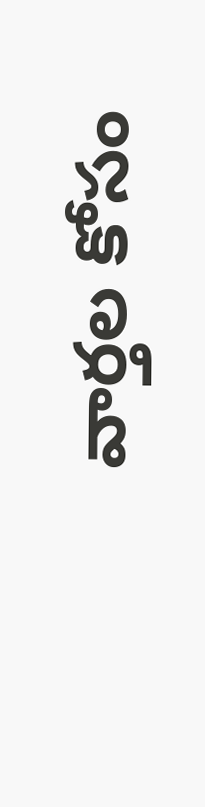వార్తల కోసం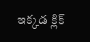ఇక్కడ క్లిక్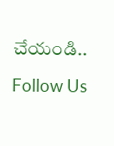చేయండి..

Follow Us